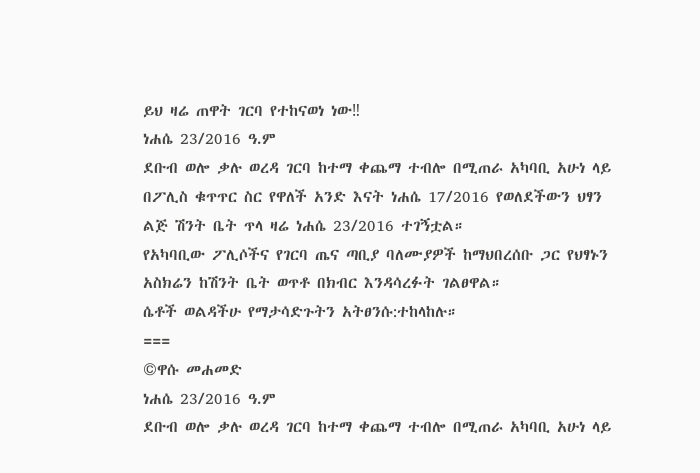ይህ ዛሬ ጠዋት ገርባ የተከናወነ ነው‼
ነሐሴ 23/2016 ዓ.ም
ደቡብ ወሎ ቃሉ ወረዳ ገርባ ከተማ ቀጨማ ተብሎ በሚጠራ አካባቢ አሁነ ላይ በፖሊስ ቁጥጥር ስር የዋለች አንድ እናት ነሐሴ 17/2016 የወለደችውን ህፃን ልጅ ሽንት ቤት ጥላ ዛሬ ነሐሴ 23/2016 ተገኝቷል።
የአካባቢው ፖሊሶችና የገርባ ጤና ጣቢያ ባለሙያዎች ከማህበረሰቡ ጋር የህፃኑን አስክሬን ከሽንት ቤት ወጥቶ በክብር እንዳሳረፉት ገልፀዋል።
ሴቶች ወልዳችሁ የማታሳድጉትን አትፀንሱ:ተከላከሉ።
===
©ዋሱ መሐመድ
ነሐሴ 23/2016 ዓ.ም
ደቡብ ወሎ ቃሉ ወረዳ ገርባ ከተማ ቀጨማ ተብሎ በሚጠራ አካባቢ አሁነ ላይ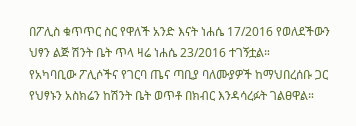በፖሊስ ቁጥጥር ስር የዋለች አንድ እናት ነሐሴ 17/2016 የወለደችውን ህፃን ልጅ ሽንት ቤት ጥላ ዛሬ ነሐሴ 23/2016 ተገኝቷል።
የአካባቢው ፖሊሶችና የገርባ ጤና ጣቢያ ባለሙያዎች ከማህበረሰቡ ጋር የህፃኑን አስክሬን ከሽንት ቤት ወጥቶ በክብር እንዳሳረፉት ገልፀዋል።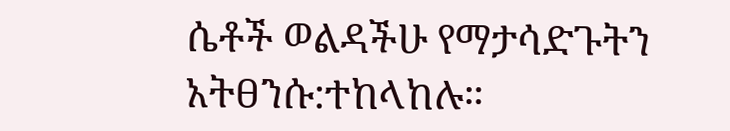ሴቶች ወልዳችሁ የማታሳድጉትን አትፀንሱ:ተከላከሉ።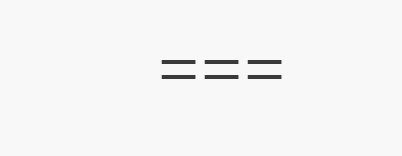===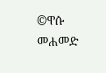©ዋሱ መሐመድ